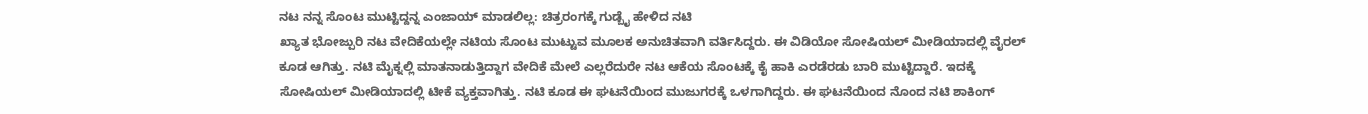ನಟ ನನ್ನ ಸೊಂಟ ಮುಟ್ಟಿದ್ದನ್ನ ಎಂಜಾಯ್ ಮಾಡಲಿಲ್ಲ: ಚಿತ್ರರಂಗಕ್ಕೆ ಗುಡ್ಬೈ ಹೇಳಿದ ನಟಿ
ಖ್ಯಾತ ಭೋಜ್ಪುರಿ ನಟ ವೇದಿಕೆಯಲ್ಲೇ ನಟಿಯ ಸೊಂಟ ಮುಟ್ಟುವ ಮೂಲಕ ಅನುಚಿತವಾಗಿ ವರ್ತಿಸಿದ್ದರು. ಈ ವಿಡಿಯೋ ಸೋಷಿಯಲ್ ಮೀಡಿಯಾದಲ್ಲಿ ವೈರಲ್ ಕೂಡ ಆಗಿತ್ತು. ನಟಿ ಮೈಕ್ನಲ್ಲಿ ಮಾತನಾಡುತ್ತಿದ್ದಾಗ ವೇದಿಕೆ ಮೇಲೆ ಎಲ್ಲರೆದುರೇ ನಟ ಆಕೆಯ ಸೊಂಟಕ್ಕೆ ಕೈ ಹಾಕಿ ಎರಡೆರಡು ಬಾರಿ ಮುಟ್ಟಿದ್ದಾರೆ. ಇದಕ್ಕೆ ಸೋಷಿಯಲ್ ಮೀಡಿಯಾದಲ್ಲಿ ಟೀಕೆ ವ್ಯಕ್ತವಾಗಿತ್ತು. ನಟಿ ಕೂಡ ಈ ಘಟನೆಯಿಂದ ಮುಜುಗರಕ್ಕೆ ಒಳಗಾಗಿದ್ದರು. ಈ ಘಟನೆಯಿಂದ ನೊಂದ ನಟಿ ಶಾಕಿಂಗ್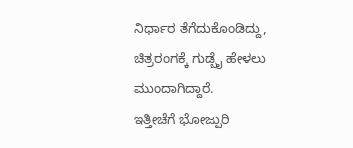ನಿರ್ಧಾರ ತೆಗೆದುಕೊಂಡಿದ್ದು, ಚಿತ್ರರಂಗಕ್ಕೆ ಗುಡ್ಬೈ ಹೇಳಲು ಮುಂದಾಗಿದ್ದಾರೆ.
ಇತ್ತೀಚೆಗೆ ಭೋಜ್ಪುರಿ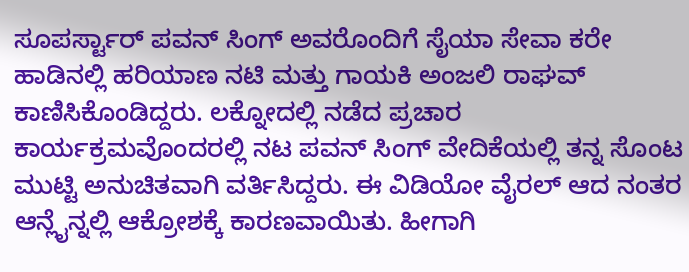ಸೂಪರ್ಸ್ಟಾರ್ ಪವನ್ ಸಿಂಗ್ ಅವರೊಂದಿಗೆ ಸೈಯಾ ಸೇವಾ ಕರೇ ಹಾಡಿನಲ್ಲಿ ಹರಿಯಾಣ ನಟಿ ಮತ್ತು ಗಾಯಕಿ ಅಂಜಲಿ ರಾಘವ್ ಕಾಣಿಸಿಕೊಂಡಿದ್ದರು. ಲಕ್ನೋದಲ್ಲಿ ನಡೆದ ಪ್ರಚಾರ ಕಾರ್ಯಕ್ರಮವೊಂದರಲ್ಲಿ ನಟ ಪವನ್ ಸಿಂಗ್ ವೇದಿಕೆಯಲ್ಲಿ ತನ್ನ ಸೊಂಟ ಮುಟ್ಟಿ ಅನುಚಿತವಾಗಿ ವರ್ತಿಸಿದ್ದರು. ಈ ವಿಡಿಯೋ ವೈರಲ್ ಆದ ನಂತರ ಆನ್ಲೈನ್ನಲ್ಲಿ ಆಕ್ರೋಶಕ್ಕೆ ಕಾರಣವಾಯಿತು. ಹೀಗಾಗಿ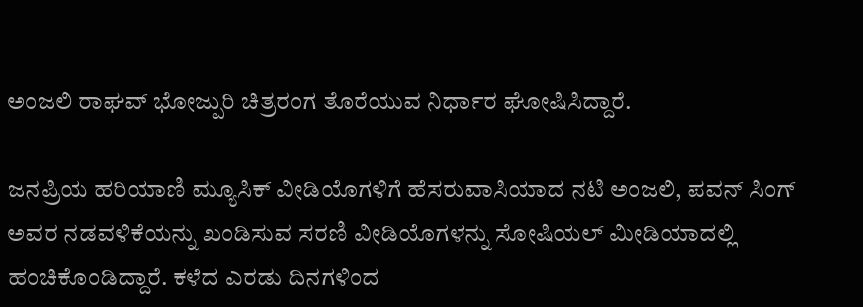ಅಂಜಲಿ ರಾಘವ್ ಭೋಜ್ಪುರಿ ಚಿತ್ರರಂಗ ತೊರೆಯುವ ನಿರ್ಧಾರ ಘೋಷಿಸಿದ್ದಾರೆ.

ಜನಪ್ರಿಯ ಹರಿಯಾಣಿ ಮ್ಯೂಸಿಕ್ ವೀಡಿಯೊಗಳಿಗೆ ಹೆಸರುವಾಸಿಯಾದ ನಟಿ ಅಂಜಲಿ, ಪವನ್ ಸಿಂಗ್ ಅವರ ನಡವಳಿಕೆಯನ್ನು ಖಂಡಿಸುವ ಸರಣಿ ವೀಡಿಯೊಗಳನ್ನು ಸೋಷಿಯಲ್ ಮೀಡಿಯಾದಲ್ಲಿ ಹಂಚಿಕೊಂಡಿದ್ದಾರೆ. ಕಳೆದ ಎರಡು ದಿನಗಳಿಂದ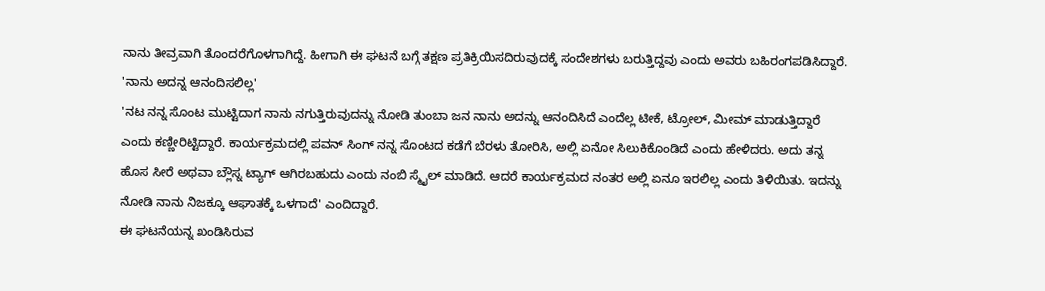ನಾನು ತೀವ್ರವಾಗಿ ತೊಂದರೆಗೊಳಗಾಗಿದ್ದೆ. ಹೀಗಾಗಿ ಈ ಘಟನೆ ಬಗ್ಗೆ ತಕ್ಷಣ ಪ್ರತಿಕ್ರಿಯಿಸದಿರುವುದಕ್ಕೆ ಸಂದೇಶಗಳು ಬರುತ್ತಿದ್ದವು ಎಂದು ಅವರು ಬಹಿರಂಗಪಡಿಸಿದ್ದಾರೆ.
'ನಾನು ಅದನ್ನ ಆನಂದಿಸಲಿಲ್ಲ'
'ನಟ ನನ್ನ ಸೊಂಟ ಮುಟ್ಟಿದಾಗ ನಾನು ನಗುತ್ತಿರುವುದನ್ನು ನೋಡಿ ತುಂಬಾ ಜನ ನಾನು ಅದನ್ನು ಆನಂದಿಸಿದೆ ಎಂದೆಲ್ಲ ಟೀಕೆ, ಟ್ರೋಲ್, ಮೀಮ್ ಮಾಡುತ್ತಿದ್ದಾರೆ ಎಂದು ಕಣ್ಣೀರಿಟ್ಟಿದ್ದಾರೆ. ಕಾರ್ಯಕ್ರಮದಲ್ಲಿ ಪವನ್ ಸಿಂಗ್ ನನ್ನ ಸೊಂಟದ ಕಡೆಗೆ ಬೆರಳು ತೋರಿಸಿ, ಅಲ್ಲಿ ಏನೋ ಸಿಲುಕಿಕೊಂಡಿದೆ ಎಂದು ಹೇಳಿದರು. ಅದು ತನ್ನ ಹೊಸ ಸೀರೆ ಅಥವಾ ಬ್ಲೌಸ್ನ ಟ್ಯಾಗ್ ಆಗಿರಬಹುದು ಎಂದು ನಂಬಿ ಸ್ಮೈಲ್ ಮಾಡಿದೆ. ಆದರೆ ಕಾರ್ಯಕ್ರಮದ ನಂತರ ಅಲ್ಲಿ ಏನೂ ಇರಲಿಲ್ಲ ಎಂದು ತಿಳಿಯಿತು. ಇದನ್ನು ನೋಡಿ ನಾನು ನಿಜಕ್ಕೂ ಆಘಾತಕ್ಕೆ ಒಳಗಾದೆ' ಎಂದಿದ್ದಾರೆ.
ಈ ಘಟನೆಯನ್ನ ಖಂಡಿಸಿರುವ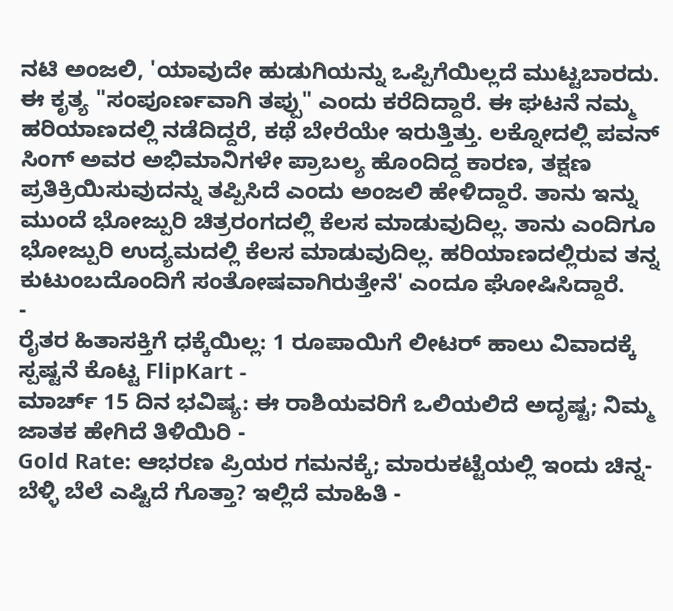ನಟಿ ಅಂಜಲಿ, 'ಯಾವುದೇ ಹುಡುಗಿಯನ್ನು ಒಪ್ಪಿಗೆಯಿಲ್ಲದೆ ಮುಟ್ಟಬಾರದು. ಈ ಕೃತ್ಯ "ಸಂಪೂರ್ಣವಾಗಿ ತಪ್ಪು" ಎಂದು ಕರೆದಿದ್ದಾರೆ. ಈ ಘಟನೆ ನಮ್ಮ ಹರಿಯಾಣದಲ್ಲಿ ನಡೆದಿದ್ದರೆ, ಕಥೆ ಬೇರೆಯೇ ಇರುತ್ತಿತ್ತು. ಲಕ್ನೋದಲ್ಲಿ ಪವನ್ ಸಿಂಗ್ ಅವರ ಅಭಿಮಾನಿಗಳೇ ಪ್ರಾಬಲ್ಯ ಹೊಂದಿದ್ದ ಕಾರಣ, ತಕ್ಷಣ ಪ್ರತಿಕ್ರಿಯಿಸುವುದನ್ನು ತಪ್ಪಿಸಿದೆ ಎಂದು ಅಂಜಲಿ ಹೇಳಿದ್ದಾರೆ. ತಾನು ಇನ್ನು ಮುಂದೆ ಭೋಜ್ಪುರಿ ಚಿತ್ರರಂಗದಲ್ಲಿ ಕೆಲಸ ಮಾಡುವುದಿಲ್ಲ. ತಾನು ಎಂದಿಗೂ ಭೋಜ್ಪುರಿ ಉದ್ಯಮದಲ್ಲಿ ಕೆಲಸ ಮಾಡುವುದಿಲ್ಲ. ಹರಿಯಾಣದಲ್ಲಿರುವ ತನ್ನ ಕುಟುಂಬದೊಂದಿಗೆ ಸಂತೋಷವಾಗಿರುತ್ತೇನೆ' ಎಂದೂ ಘೋಷಿಸಿದ್ದಾರೆ.
-
ರೈತರ ಹಿತಾಸಕ್ತಿಗೆ ಧಕ್ಕೆಯಿಲ್ಲ: 1 ರೂಪಾಯಿಗೆ ಲೀಟರ್ ಹಾಲು ವಿವಾದಕ್ಕೆ ಸ್ಪಷ್ಟನೆ ಕೊಟ್ಟ FlipKart -
ಮಾರ್ಚ್ 15 ದಿನ ಭವಿಷ್ಯ: ಈ ರಾಶಿಯವರಿಗೆ ಒಲಿಯಲಿದೆ ಅದೃಷ್ಟ; ನಿಮ್ಮ ಜಾತಕ ಹೇಗಿದೆ ತಿಳಿಯಿರಿ -
Gold Rate: ಆಭರಣ ಪ್ರಿಯರ ಗಮನಕ್ಕೆ; ಮಾರುಕಟ್ಟೆಯಲ್ಲಿ ಇಂದು ಚಿನ್ನ-ಬೆಳ್ಳಿ ಬೆಲೆ ಎಷ್ಟಿದೆ ಗೊತ್ತಾ? ಇಲ್ಲಿದೆ ಮಾಹಿತಿ -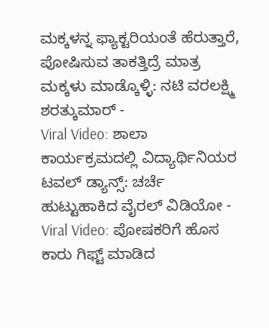ಮಕ್ಕಳನ್ನ ಫ್ಯಾಕ್ಟರಿಯಂತೆ ಹೆರುತ್ತಾರೆ, ಪೋಷಿಸುವ ತಾಕತ್ತಿದ್ರೆ ಮಾತ್ರ ಮಕ್ಕಳು ಮಾಡ್ಕೊಳ್ಳಿ: ನಟಿ ವರಲಕ್ಷ್ಮಿ ಶರತ್ಕುಮಾರ್ -
Viral Video: ಶಾಲಾ ಕಾರ್ಯಕ್ರಮದಲ್ಲಿ ವಿದ್ಯಾರ್ಥಿನಿಯರ ಟವಲ್ ಡ್ಯಾನ್ಸ್: ಚರ್ಚೆ ಹುಟ್ಟುಹಾಕಿದ ವೈರಲ್ ವಿಡಿಯೋ -
Viral Video: ಪೋಷಕರಿಗೆ ಹೊಸ ಕಾರು ಗಿಫ್ಟ್ ಮಾಡಿದ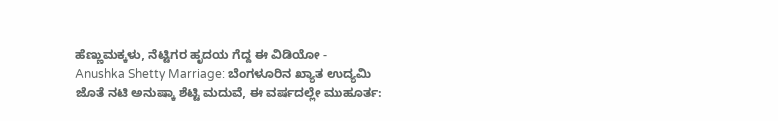ಹೆಣ್ಣುಮಕ್ಕಳು, ನೆಟ್ಟಿಗರ ಹೃದಯ ಗೆದ್ದ ಈ ವಿಡಿಯೋ -
Anushka Shetty Marriage: ಬೆಂಗಳೂರಿನ ಖ್ಯಾತ ಉದ್ಯಮಿ ಜೊತೆ ನಟಿ ಅನುಷ್ಕಾ ಶೆಟ್ಟಿ ಮದುವೆ, ಈ ವರ್ಷದಲ್ಲೇ ಮುಹೂರ್ತ: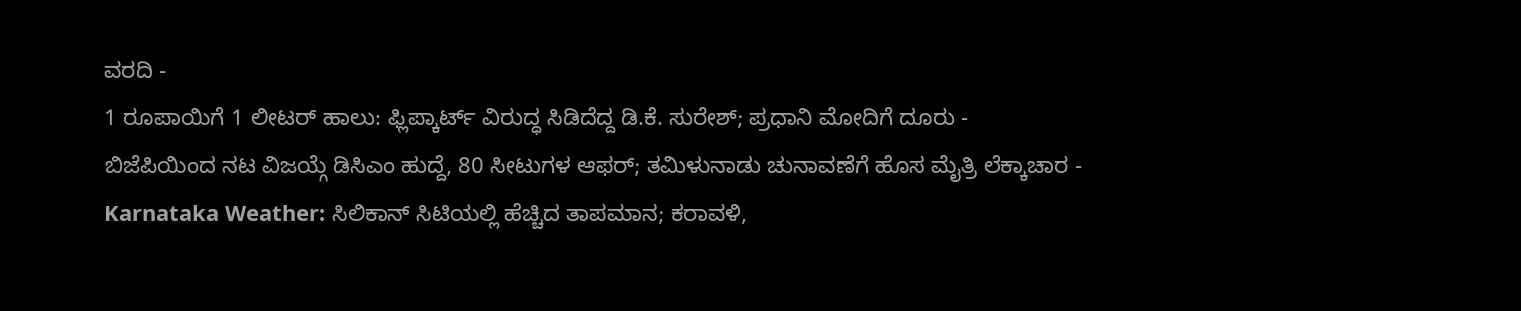ವರದಿ -
1 ರೂಪಾಯಿಗೆ 1 ಲೀಟರ್ ಹಾಲು: ಫ್ಲಿಪ್ಕಾರ್ಟ್ ವಿರುದ್ಧ ಸಿಡಿದೆದ್ದ ಡಿ.ಕೆ. ಸುರೇಶ್; ಪ್ರಧಾನಿ ಮೋದಿಗೆ ದೂರು -
ಬಿಜೆಪಿಯಿಂದ ನಟ ವಿಜಯ್ಗೆ ಡಿಸಿಎಂ ಹುದ್ದೆ, 80 ಸೀಟುಗಳ ಆಫರ್; ತಮಿಳುನಾಡು ಚುನಾವಣೆಗೆ ಹೊಸ ಮೈತ್ರಿ ಲೆಕ್ಕಾಚಾರ -
Karnataka Weather: ಸಿಲಿಕಾನ್ ಸಿಟಿಯಲ್ಲಿ ಹೆಚ್ಚಿದ ತಾಪಮಾನ; ಕರಾವಳಿ,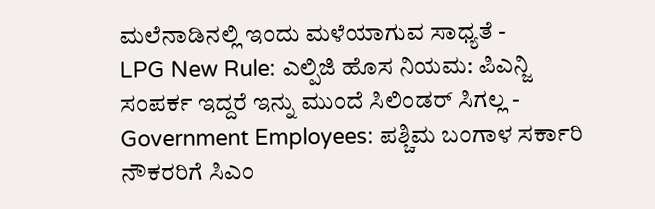ಮಲೆನಾಡಿನಲ್ಲಿ ಇಂದು ಮಳೆಯಾಗುವ ಸಾಧ್ಯತೆ -
LPG New Rule: ಎಲ್ಪಿಜಿ ಹೊಸ ನಿಯಮ: ಪಿಎನ್ಜಿ ಸಂಪರ್ಕ ಇದ್ದರೆ ಇನ್ನು ಮುಂದೆ ಸಿಲಿಂಡರ್ ಸಿಗಲ್ಲ -
Government Employees: ಪಶ್ಚಿಮ ಬಂಗಾಳ ಸರ್ಕಾರಿ ನೌಕರರಿಗೆ ಸಿಎಂ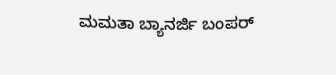ಮಮತಾ ಬ್ಯಾನರ್ಜಿ ಬಂಪರ್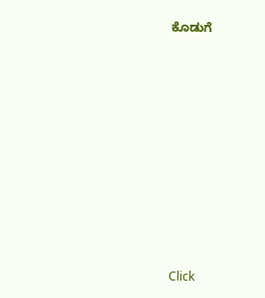ಕೊಡುಗೆ












Click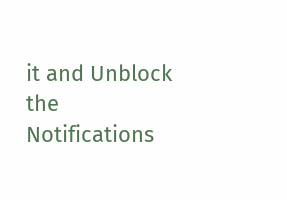it and Unblock the Notifications